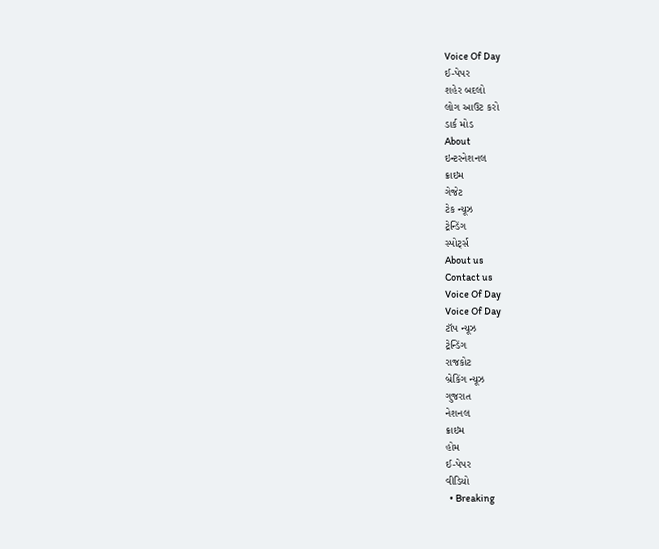Voice Of Day
ઈ-પેપર
શહેર બદલો
લોગ આઉટ કરો
ડાર્ક મોડ
About
ઇન્ટરનેશનલ
ક્રાઇમ
ગેજેટ
ટેક ન્યૂઝ
ટ્રેન્ડિંગ
સ્પોર્ટ્સ
About us
Contact us
Voice Of Day
Voice Of Day
ટૉપ ન્યૂઝ
ટ્રેન્ડિંગ
રાજકોટ
બ્રેકિંગ ન્યૂઝ
ગુજરાત
નેશનલ
ક્રાઇમ
હોમ
ઈ-પેપર
વીડિયો
  • Breaking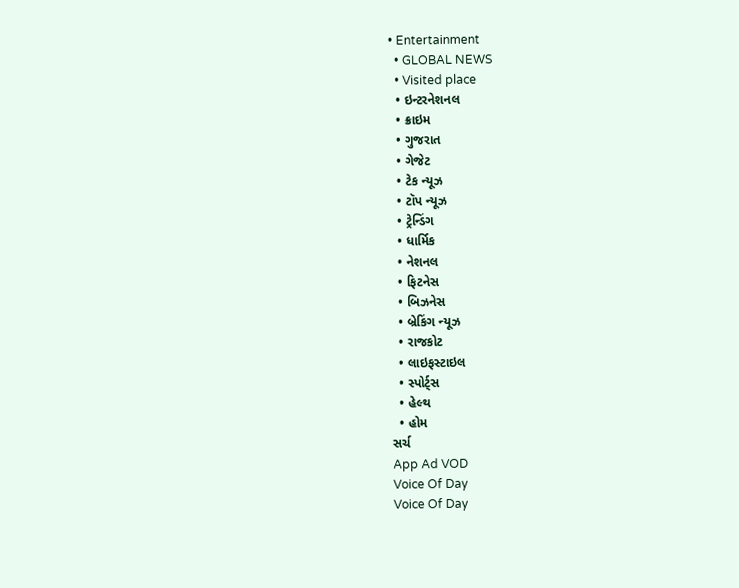• Entertainment
  • GLOBAL NEWS
  • Visited place
  • ઇન્ટરનેશનલ
  • ક્રાઇમ
  • ગુજરાત
  • ગેજેટ
  • ટેક ન્યૂઝ
  • ટૉપ ન્યૂઝ
  • ટ્રેન્ડિંગ
  • ધાર્મિક
  • નેશનલ
  • ફિટનેસ
  • બિઝનેસ
  • બ્રેકિંગ ન્યૂઝ
  • રાજકોટ
  • લાઇફસ્ટાઇલ
  • સ્પોર્ટ્સ
  • હેલ્થ
  • હોમ
સર્ચ
App Ad VOD
Voice Of Day
Voice Of Day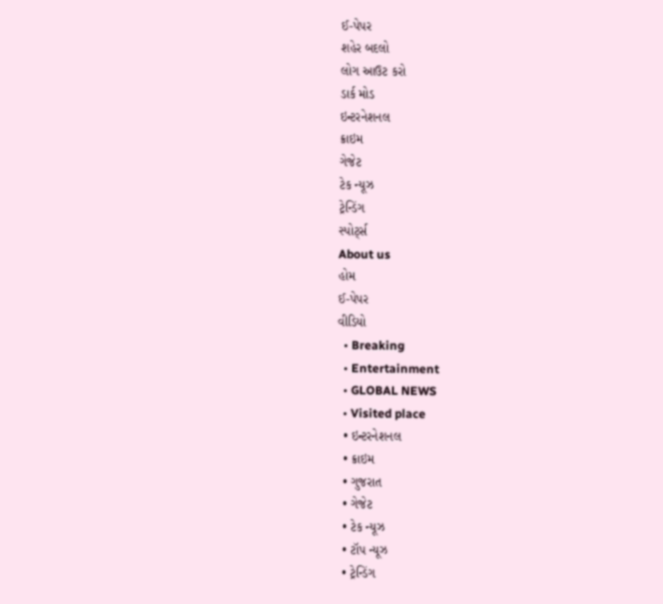ઈ-પેપર
શહેર બદલો
લોગ આઉટ કરો
ડાર્ક મોડ
ઇન્ટરનેશનલ
ક્રાઇમ
ગેજેટ
ટેક ન્યૂઝ
ટ્રેન્ડિંગ
સ્પોર્ટ્સ
About us
હોમ
ઈ-પેપર
વીડિયો
  • Breaking
  • Entertainment
  • GLOBAL NEWS
  • Visited place
  • ઇન્ટરનેશનલ
  • ક્રાઇમ
  • ગુજરાત
  • ગેજેટ
  • ટેક ન્યૂઝ
  • ટૉપ ન્યૂઝ
  • ટ્રેન્ડિંગ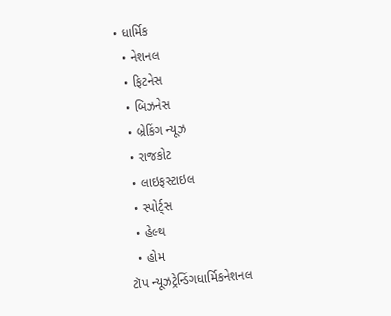• ધાર્મિક
  • નેશનલ
  • ફિટનેસ
  • બિઝનેસ
  • બ્રેકિંગ ન્યૂઝ
  • રાજકોટ
  • લાઇફસ્ટાઇલ
  • સ્પોર્ટ્સ
  • હેલ્થ
  • હોમ
ટૉપ ન્યૂઝટ્રેન્ડિંગધાર્મિકનેશનલ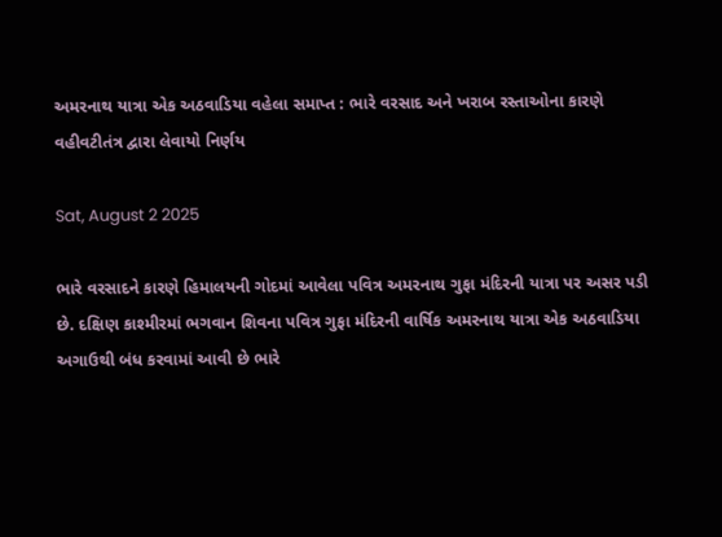અમરનાથ યાત્રા એક અઠવાડિયા વહેલા સમાપ્ત : ભારે વરસાદ અને ખરાબ રસ્તાઓના કારણે વહીવટીતંત્ર દ્વારા લેવાયો નિર્ણય

Sat, August 2 2025

ભારે વરસાદને કારણે હિમાલયની ગોદમાં આવેલા પવિત્ર અમરનાથ ગુફા મંદિરની યાત્રા પર અસર પડી છે. દક્ષિણ કાશ્મીરમાં ભગવાન શિવના પવિત્ર ગુફા મંદિરની વાર્ષિક અમરનાથ યાત્રા એક અઠવાડિયા અગાઉથી બંધ કરવામાં આવી છે ભારે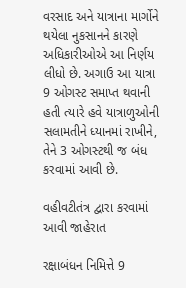વરસાદ અને યાત્રાના માર્ગોને થયેલા નુકસાનને કારણે અધિકારીઓએ આ નિર્ણય લીધો છે. અગાઉ આ યાત્રા 9 ઓગસ્ટ સમાપ્ત થવાની હતી ત્યારે હવે યાત્રાળુઓની સલામતીને ધ્યાનમાં રાખીને, તેને 3 ઓગસ્ટથી જ બંધ કરવામાં આવી છે.

વહીવટીતંત્ર દ્વારા કરવામાં આવી જાહેરાત

રક્ષાબંધન નિમિત્તે 9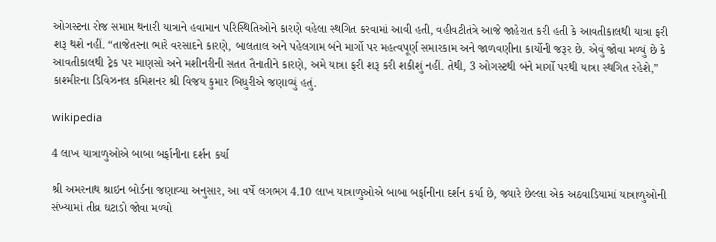ઓગસ્ટના રોજ સમાપ્ત થનારી યાત્રાને હવામાન પરિસ્થિતિઓને કારણે વહેલા સ્થગિત કરવામાં આવી હતી, વહીવટીતંત્રે આજે જાહેરાત કરી હતી કે આવતીકાલથી યાત્રા ફરી શરૂ થશે નહીં. “તાજેતરના ભારે વરસાદને કારણે, બાલતાલ અને પહેલગામ બંને માર્ગો પર મહત્વપૂર્ણ સમારકામ અને જાળવણીના કાર્યોની જરૂર છે. એવું જોવા મળ્યું છે કે આવતીકાલથી ટ્રેક પર માણસો અને મશીનરીની સતત તૈનાતીને કારણે, અમે યાત્રા ફરી શરૂ કરી શકીશું નહીં. તેથી, 3 ઓગસ્ટથી બંને માર્ગો પરથી યાત્રા સ્થગિત રહેશે,” કાશ્મીરના ડિવિઝનલ કમિશનર શ્રી વિજય કુમાર બિધુરીએ જણાવ્યું હતું.

wikipedia

4 લાખ યાત્રાળુઓએ બાબા બર્ફાનીના દર્શન કર્યા

શ્રી અમરનાથ શ્રાઇન બોર્ડના જણાવ્યા અનુસાર, આ વર્ષે લગભગ 4.10 લાખ યાત્રાળુઓએ બાબા બર્ફાનીના દર્શન કર્યા છે, જ્યારે છેલ્લા એક અઠવાડિયામાં યાત્રાળુઓની સંખ્યામાં તીવ્ર ઘટાડો જોવા મળ્યો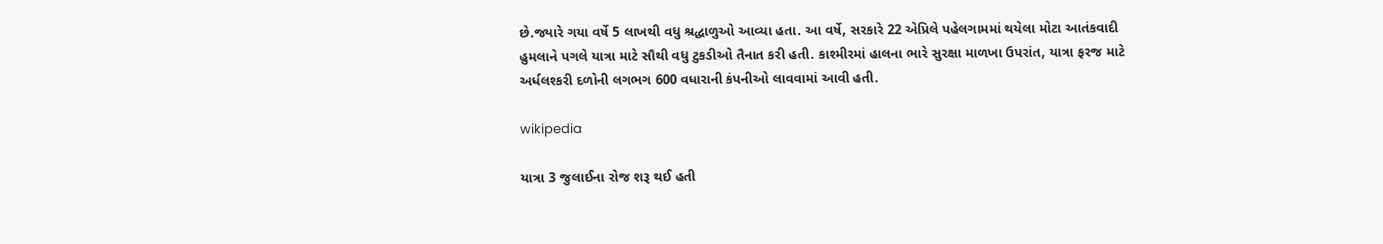છે.જ્યારે ગયા વર્ષે 5 લાખથી વધુ શ્રદ્ધાળુઓ આવ્યા હતા. આ વર્ષે, સરકારે 22 એપ્રિલે પહેલગામમાં થયેલા મોટા આતંકવાદી હુમલાને પગલે યાત્રા માટે સૌથી વધુ ટુકડીઓ તૈનાત કરી હતી. કાશ્મીરમાં હાલના ભારે સુરક્ષા માળખા ઉપરાંત, યાત્રા ફરજ માટે અર્ધલશ્કરી દળોની લગભગ 600 વધારાની કંપનીઓ લાવવામાં આવી હતી.

wikipedia

યાત્રા 3 જુલાઈના રોજ શરૂ થઈ હતી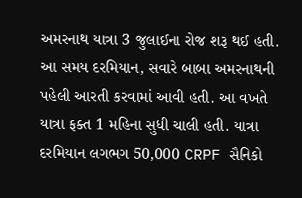અમરનાથ યાત્રા 3 જુલાઈના રોજ શરૂ થઈ હતી. આ સમય દરમિયાન, સવારે બાબા અમરનાથની પહેલી આરતી કરવામાં આવી હતી. આ વખતે યાત્રા ફક્ત 1 મહિના સુધી ચાલી હતી. યાત્રા દરમિયાન લગભગ 50,000 CRPF સૈનિકો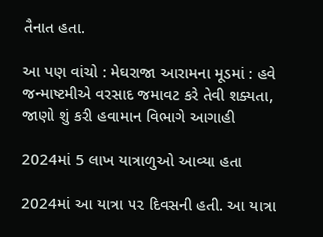તૈનાત હતા.

આ પણ વાંચો : મેઘરાજા આરામના મૂડમાં : હવે જન્માષ્ટમીએ વરસાદ જમાવટ કરે તેવી શક્યતા, જાણો શું કરી હવામાન વિભાગે આગાહી

2024માં 5 લાખ યાત્રાળુઓ આવ્યા હતા

2024માં આ યાત્રા ૫૨ દિવસની હતી. આ યાત્રા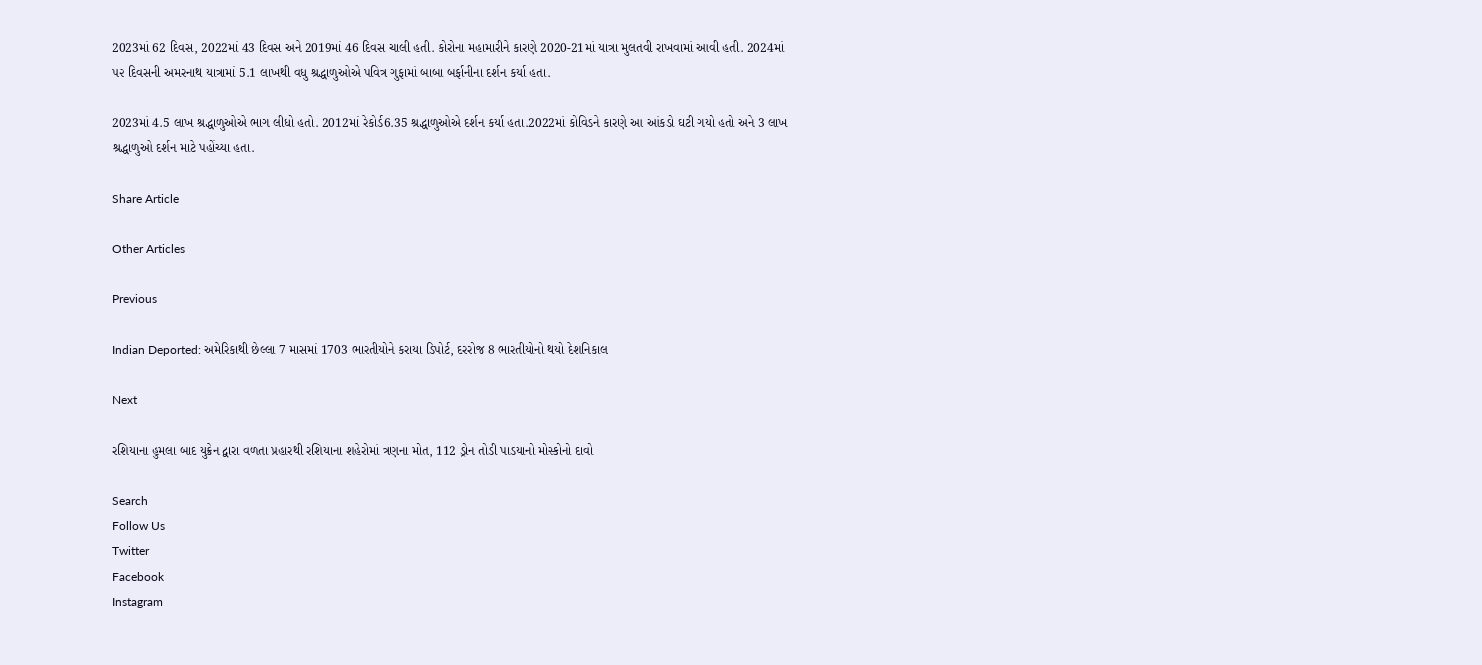2023માં 62 દિવસ, 2022માં 43 દિવસ અને 2019માં 46 દિવસ ચાલી હતી. કોરોના મહામારીને કારણે 2020-21માં યાત્રા મુલતવી રાખવામાં આવી હતી. 2024માં ૫૨ દિવસની અમરનાથ યાત્રામાં 5.1 લાખથી વધુ શ્રદ્ધાળુઓએ પવિત્ર ગુફામાં બાબા બર્ફાનીના દર્શન કર્યા હતા.

2023માં 4.5 લાખ શ્રદ્ધાળુઓએ ભાગ લીધો હતો. 2012માં રેકોર્ડ6.35 શ્રદ્ધાળુઓએ દર્શન કર્યા હતા.2022માં કોવિડને કારણે આ આંકડો ઘટી ગયો હતો અને 3 લાખ શ્રદ્ધાળુઓ દર્શન માટે પહોંચ્યા હતા.

Share Article

Other Articles

Previous

Indian Deported: અમેરિકાથી છેલ્લા 7 માસમાં 1703 ભારતીયોને કરાયા ડિપોર્ટ, દરરોજ 8 ભારતીયોનો થયો દેશનિકાલ

Next

રશિયાના હુમલા બાદ યુક્રેન દ્વારા વળતા પ્રહારથી રશિયાના શહેરોમાં ત્રણના મોત, 112 ડ્રોન તોડી પાડયાનો મોસ્કોનો દાવો

Search
Follow Us
Twitter
Facebook
Instagram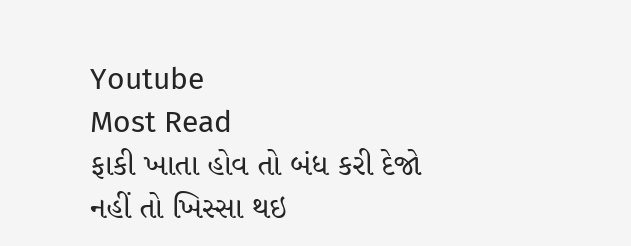Youtube
Most Read
ફાકી ખાતા હોવ તો બંધ કરી દેજો નહીં તો ખિસ્સા થઇ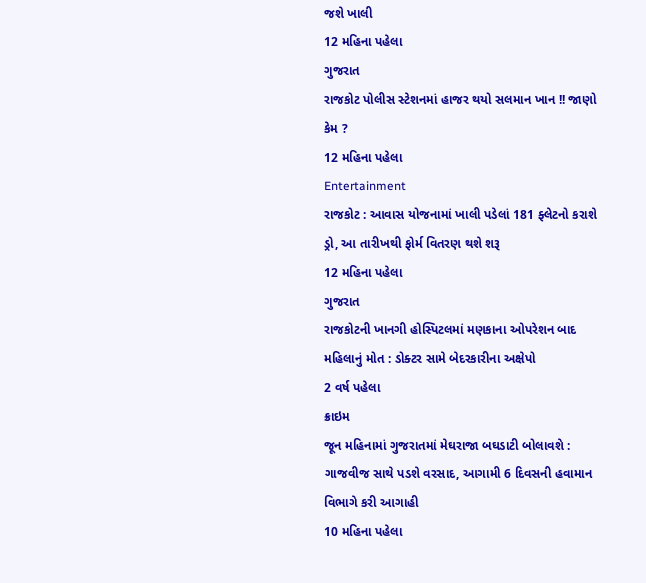જશે ખાલી
12 મહિના પહેલા
ગુજરાત
રાજકોટ પોલીસ સ્ટેશનમાં હાજર થયો સલમાન ખાન !! જાણો કેમ ?
12 મહિના પહેલા
Entertainment
રાજકોટ : આવાસ યોજનામાં ખાલી પડેલાં 181 ફ્લેટનો કરાશે ડ્રો, આ તારીખથી ફોર્મ વિતરણ થશે શરૂ
12 મહિના પહેલા
ગુજરાત
રાજકોટની ખાનગી હોસ્પિટલમાં મણકાના ઓપરેશન બાદ મહિલાનું મોત : ડોક્ટર સામે બેદરકારીના અક્ષેપો
2 વર્ષ પહેલા
ક્રાઇમ
જૂન મહિનામાં ગુજરાતમાં મેઘરાજા બઘડાટી બોલાવશે : ગાજવીજ સાથે પડશે વરસાદ, આગામી 6 દિવસની હવામાન વિભાગે કરી આગાહી
10 મહિના પહેલા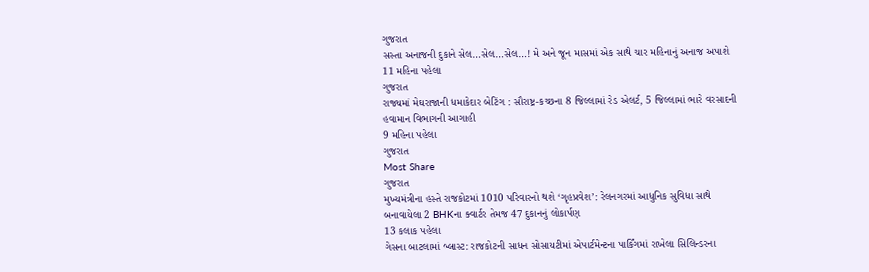ગુજરાત
સસ્તા અનાજની દુકાને સેલ…સેલ…સેલ…! મે અને જૂન માસમાં એક સાથે ચાર મહિનાનું અનાજ અપાશે
11 મહિના પહેલા
ગુજરાત
રાજ્યમાં મેઘરાજાની ધમાકેદાર બેટિંગ : સૌરાષ્ટ્ર-કચ્છના 8 જિલ્લામાં રેડ એલર્ટ, 5 જિલ્લામાં ભારે વરસાદની હવામાન વિભાગની આગાહી
9 મહિના પહેલા
ગુજરાત
Most Share
ગુજરાત
મુખ્યમંત્રીના હસ્તે રાજકોટમાં 1010 પરિવારનો થશે ‘ગૃહપ્રવેશ’: રેલનગરમાં આધુનિક સુવિધા સાથે બનાવાયેલા 2 BHKના ક્વાર્ટર તેમજ 47 દુકાનનું લોકાર્પણ
13 કલાક પહેલા
ગેસના બાટલામાં બ્લાસ્ટ: રાજકોટની સાધન સોસાયટીમાં એપાર્ટમેન્ટના પાર્કિંગમાં રાખેલા સિલિન્ડરના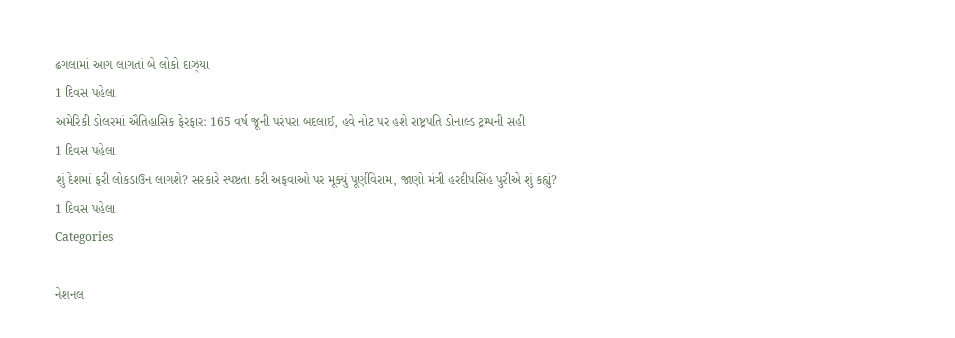ઢગલામાં આગ લાગતાં બે લોકો દાઝ્યા
1 દિવસ પહેલા
અમેરિકી ડોલરમાં ઐતિહાસિક ફેરફાર: 165 વર્ષ જૂની પરંપરા બદલાઈ, હવે નોટ પર હશે રાષ્ટ્રપતિ ડોનાલ્ડ ટ્રમ્પની સહી
1 દિવસ પહેલા
શું દેશમાં ફરી લોકડાઉન લાગશે? સરકારે સ્પષ્ટતા કરી અફવાઓ પર મૂક્યું પૂર્ણવિરામ, જાણો મંત્રી હરદીપસિંહ પુરીએ શું કહ્યું?
1 દિવસ પહેલા
Categories

નેશનલ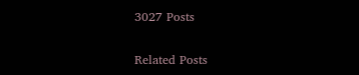3027 Posts

Related Posts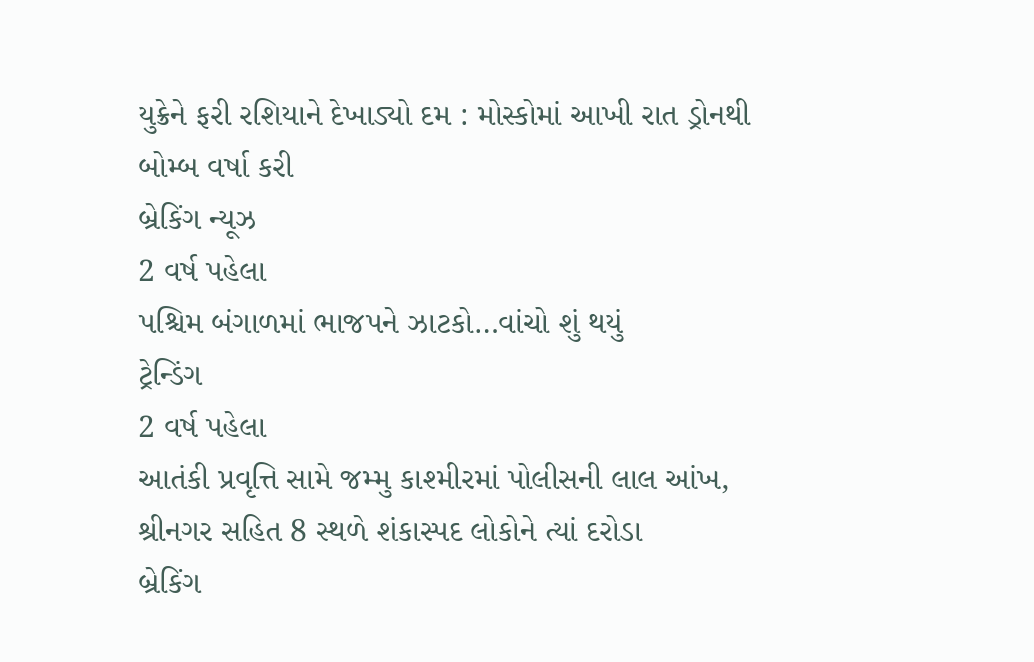યુક્રેને ફરી રશિયાને દેખાડ્યો દમ : મોસ્કોમાં આખી રાત ડ્રોનથી બોમ્બ વર્ષા કરી
બ્રેકિંગ ન્યૂઝ
2 વર્ષ પહેલા
પશ્ચિમ બંગાળમાં ભાજપને ઝાટકો…વાંચો શું થયું
ટ્રેન્ડિંગ
2 વર્ષ પહેલા
આતંકી પ્રવૃત્તિ સામે જમ્મુ કાશ્મીરમાં પોલીસની લાલ આંખ, શ્રીનગર સહિત 8 સ્થળે શંકાસ્પદ લોકોને ત્યાં દરોડા
બ્રેકિંગ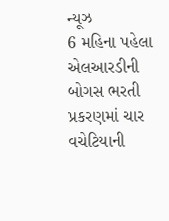ન્યૂઝ
6 મહિના પહેલા
એલઆરડીની બોગસ ભરતી પ્રકરણમાં ચાર વચેટિયાની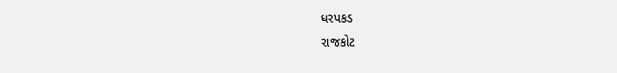ધરપકડ
રાજકોટ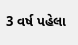3 વર્ષ પહેલા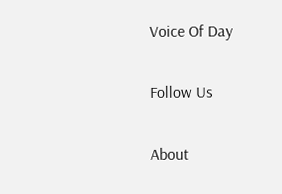Voice Of Day

Follow Us

About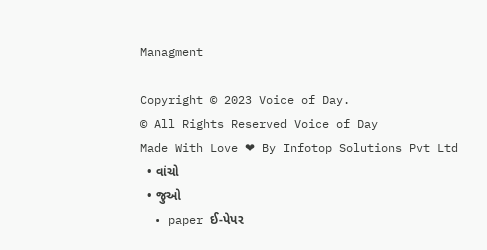Managment

Copyright © 2023 Voice of Day.
© All Rights Reserved Voice of Day
Made With Love ❤ By Infotop Solutions Pvt Ltd
  • વાંચો
  • જુઓ
  • paper ઈ-પેપર